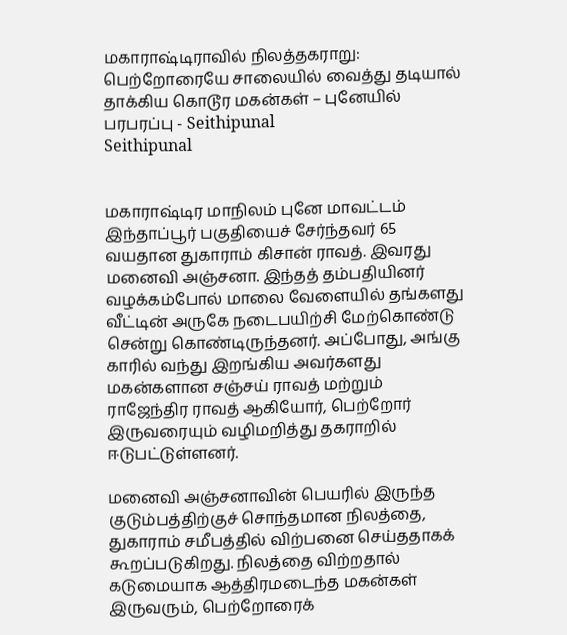மகாராஷ்டிராவில் நிலத்தகராறு: பெற்றோரையே சாலையில் வைத்து தடியால் தாக்கிய கொடூர மகன்கள் – புனேயில் பரபரப்பு - Seithipunal
Seithipunal


மகாராஷ்டிர மாநிலம் புனே மாவட்டம் இந்தாப்பூர் பகுதியைச் சேர்ந்தவர் 65 வயதான துகாராம் கிசான் ராவத். இவரது மனைவி அஞ்சனா. இந்தத் தம்பதியினர் வழக்கம்போல் மாலை வேளையில் தங்களது வீட்டின் அருகே நடைபயிற்சி மேற்கொண்டு சென்று கொண்டிருந்தனர். அப்போது, அங்கு காரில் வந்து இறங்கிய அவர்களது மகன்களான சஞ்சய் ராவத் மற்றும் ராஜேந்திர ராவத் ஆகியோர், பெற்றோர் இருவரையும் வழிமறித்து தகராறில் ஈடுபட்டுள்ளனர்.

மனைவி அஞ்சனாவின் பெயரில் இருந்த குடும்பத்திற்குச் சொந்தமான நிலத்தை, துகாராம் சமீபத்தில் விற்பனை செய்ததாகக் கூறப்படுகிறது. நிலத்தை விற்றதால் கடுமையாக ஆத்திரமடைந்த மகன்கள் இருவரும், பெற்றோரைக்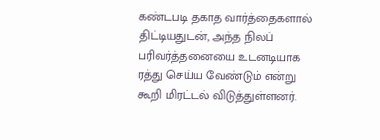கண்டபடி தகாத வார்த்தைகளால் திட்டியதுடன், அந்த நிலப் பரிவர்த்தனையை உடனடியாக ரத்து செய்ய வேண்டும் என்று கூறி மிரட்டல் விடுத்துள்ளனர்.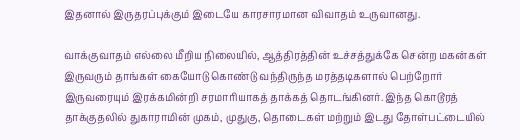இதனால் இருதரப்புக்கும் இடையே காரசாரமான விவாதம் உருவானது.

வாக்குவாதம் எல்லை மீறிய நிலையில், ஆத்திரத்தின் உச்சத்துக்கே சென்ற மகன்கள் இருவரும் தாங்கள் கையோடு கொண்டு வந்திருந்த மரத்தடிகளால் பெற்றோர் இருவரையும் இரக்கமின்றி சரமாரியாகத் தாக்கத் தொடங்கினர். இந்த கொடூரத் தாக்குதலில் துகாராமின் முகம், முதுகு, தொடைகள் மற்றும் இடது தோள்பட்டையில்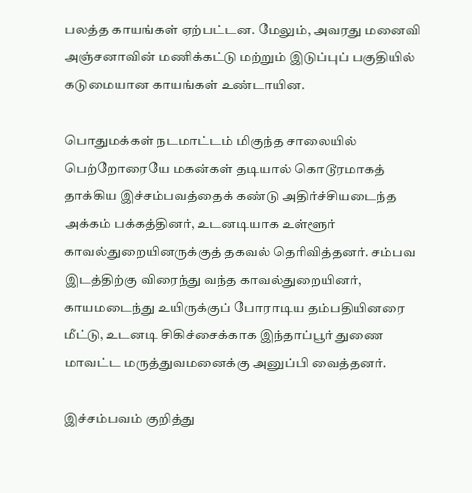பலத்த காயங்கள் ஏற்பட்டன. மேலும், அவரது மனைவி அஞ்சனாவின் மணிக்கட்டு மற்றும் இடுப்புப் பகுதியில் கடுமையான காயங்கள் உண்டாயின.

பொதுமக்கள் நடமாட்டம் மிகுந்த சாலையில் பெற்றோரையே மகன்கள் தடியால் கொடூரமாகத் தாக்கிய இச்சம்பவத்தைக் கண்டு அதிர்ச்சியடைந்த அக்கம் பக்கத்தினர், உடனடியாக உள்ளூர் காவல்துறையினருக்குத் தகவல் தெரிவித்தனர். சம்பவ இடத்திற்கு விரைந்து வந்த காவல்துறையினர், காயமடைந்து உயிருக்குப் போராடிய தம்பதியினரை மீட்டு, உடனடி சிகிச்சைக்காக இந்தாப்பூர் துணை மாவட்ட மருத்துவமனைக்கு அனுப்பி வைத்தனர்.

இச்சம்பவம் குறித்து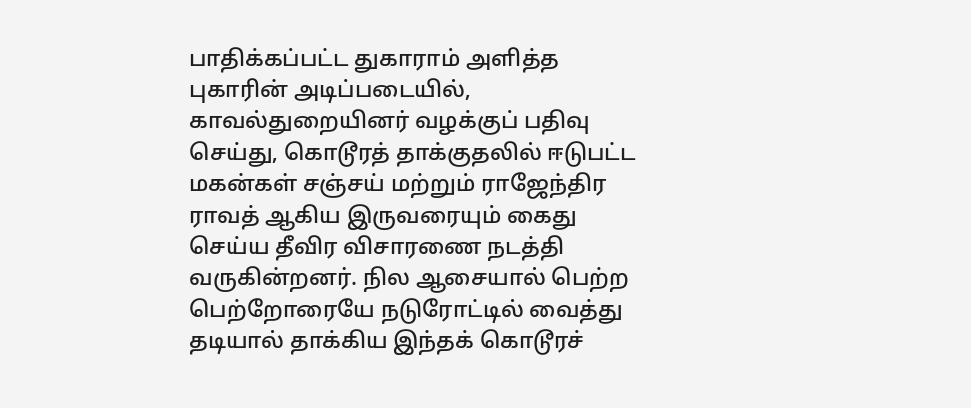பாதிக்கப்பட்ட துகாராம் அளித்த புகாரின் அடிப்படையில், காவல்துறையினர் வழக்குப் பதிவு செய்து, கொடூரத் தாக்குதலில் ஈடுபட்ட மகன்கள் சஞ்சய் மற்றும் ராஜேந்திர ராவத் ஆகிய இருவரையும் கைது செய்ய தீவிர விசாரணை நடத்தி வருகின்றனர். நில ஆசையால் பெற்ற பெற்றோரையே நடுரோட்டில் வைத்து தடியால் தாக்கிய இந்தக் கொடூரச்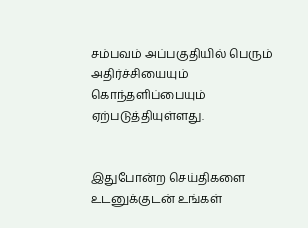சம்பவம் அப்பகுதியில் பெரும் அதிர்ச்சியையும் கொந்தளிப்பையும் ஏற்படுத்தியுள்ளது.


இதுபோன்ற செய்திகளை உடனுக்குடன் உங்கள்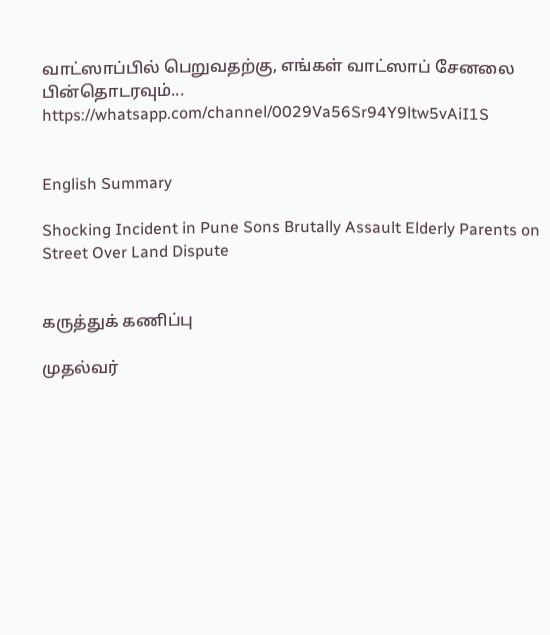வாட்ஸாப்பில் பெறுவதற்கு, எங்கள் வாட்ஸாப் சேனலை பின்தொடரவும்... https://whatsapp.com/channel/0029Va56Sr94Y9ltw5vAiI1S


English Summary

Shocking Incident in Pune Sons Brutally Assault Elderly Parents on Street Over Land Dispute


கருத்துக் கணிப்பு

முதல்வர்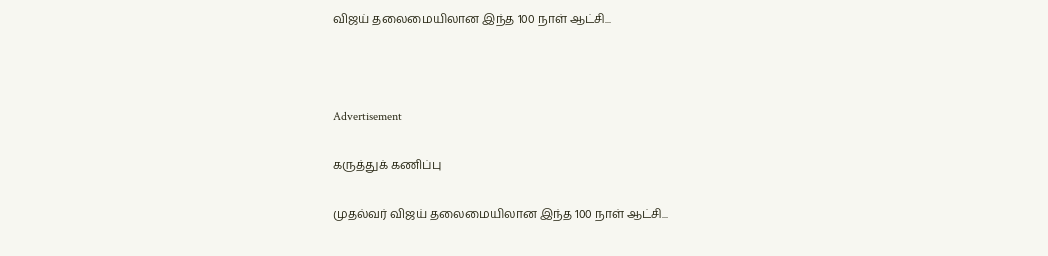விஜய் தலைமையிலான இந்த 100 நாள் ஆட்சி...



Advertisement

கருத்துக் கணிப்பு

முதல்வர் விஜய் தலைமையிலான இந்த 100 நாள் ஆட்சி...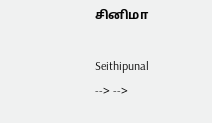சினிமா

Seithipunal
--> -->